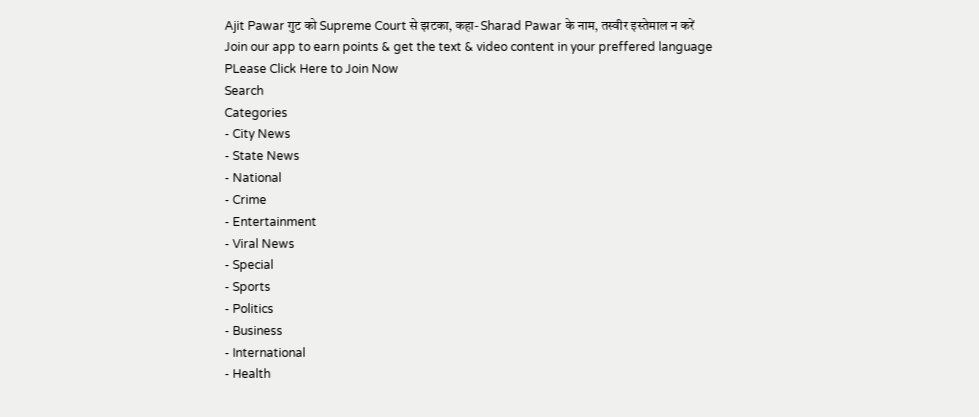Ajit Pawar गुट को Supreme Court से झटका, कहा- Sharad Pawar के नाम, तस्वीर इस्तेमाल न करें
Join our app to earn points & get the text & video content in your preffered language
PLease Click Here to Join Now
Search
Categories
- City News
- State News
- National
- Crime
- Entertainment
- Viral News
- Special
- Sports
- Politics
- Business
- International
- Health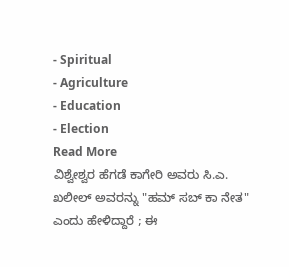- Spiritual
- Agriculture
- Education
- Election
Read More
ವಿಶ್ವೇಶ್ವರ ಹೆಗಡೆ ಕಾಗೇರಿ ಅವರು ಸಿ.ಎ. ಖಲೀಲ್ ಅವರನ್ನು "ಹಮ್ ಸಬ್ ಕಾ ನೇತ" ಎಂದು ಹೇಳಿದ್ದಾರೆ ; ಈ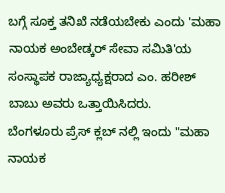ಬಗ್ಗೆ ಸೂಕ್ತ ತನಿಖೆ ನಡೆಯಬೇಕು ಎಂದು 'ಮಹಾ ನಾಯಕ ಅಂಬೇಡ್ಕರ್ ಸೇವಾ ಸಮಿತಿ'ಯ ಸಂಸ್ಥಾಪಕ ರಾಜ್ಯಾಧ್ಯಕ್ಷರಾದ ಎಂ. ಹರೀಶ್ ಬಾಬು ಅವರು ಒತ್ತಾಯಿಸಿದರು.
ಬೆಂಗಳೂರು ಪ್ರೆಸ್ ಕ್ಲಬ್ ನಲ್ಲಿ ಇಂದು "ಮಹಾ ನಾಯಕ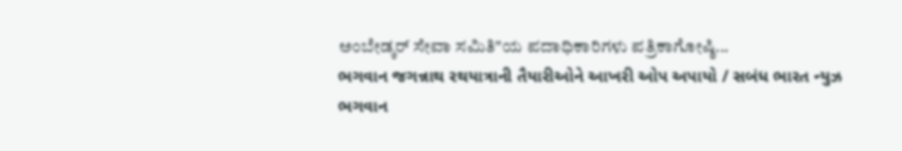ಅಂಬೇಡ್ಕರ್ ಸೇವಾ ಸಮಿತಿ"ಯ ಪದಾಧಿಕಾರಿಗಳು ಪತ್ರಿಕಾಗೋಷ್ಠಿ...
ભગવાન જગન્નાથ રથયાત્રાની તૈયારીઓને આખરી ઓપ અપાયો / સબંધ ભારત ન્યુઝ
ભગવાન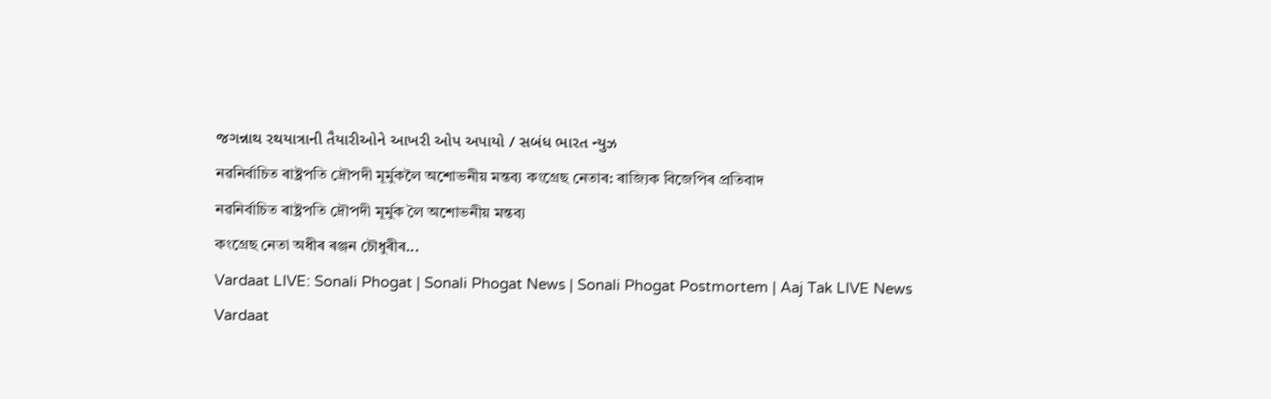જગન્નાથ રથયાત્રાની તૈયારીઓને આખરી ઓપ અપાયો / સબંધ ભારત ન્યુઝ
নৱনিৰ্বাচিত ৰাষ্ট্ৰপতি দ্ৰৌপদী মূৰ্মুকলৈ অশোভনীয় মন্তব্য কংগ্ৰেছ নেতাৰ: ৰাজ্যিক বিজেপিৰ প্ৰতিবাদ
নৱনিৰ্বাচিত ৰাষ্ট্ৰপতি দ্ৰৌপদী মূৰ্মুক লৈ অশোভনীয় মন্তব্য
কংগ্ৰেছ নেতা অধীৰ ৰঞ্জন চৌধুৰীৰ...
Vardaat LIVE: Sonali Phogat | Sonali Phogat News | Sonali Phogat Postmortem | Aaj Tak LIVE News
Vardaat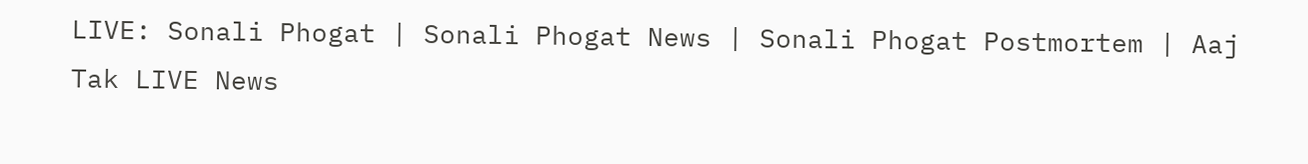LIVE: Sonali Phogat | Sonali Phogat News | Sonali Phogat Postmortem | Aaj Tak LIVE News